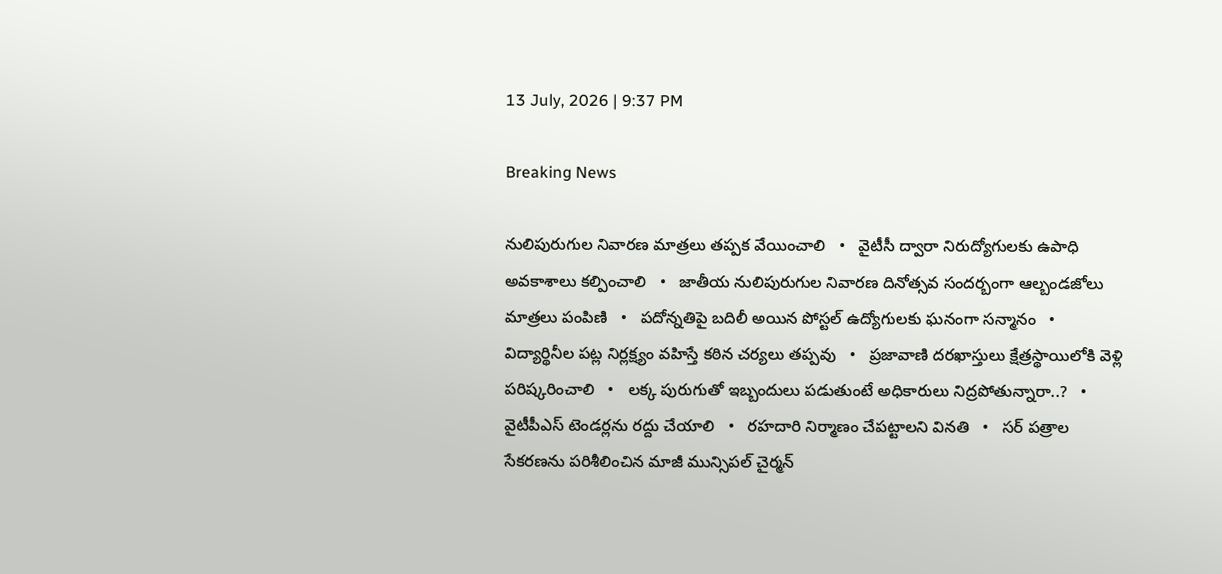13 July, 2026 | 9:37 PM

Breaking News

నులిపురుగుల నివారణ మాత్రలు తప్పక వేయించాలి   •   వైటీసీ ద్వారా నిరుద్యోగులకు ఉపాధి అవకాశాలు కల్పించాలి   •   జాతీయ నులిపురుగుల నివారణ దినోత్సవ సందర్బంగా ఆల్బండజోలు మాత్రలు పంపిణి   •   పదోన్నతిపై బదిలీ అయిన పోస్టల్ ఉద్యోగులకు ఘనంగా సన్మానం   •   విద్యార్థినీల పట్ల నిర్లక్ష్యం వహిస్తే కఠిన చర్యలు తప్పవు   •   ప్రజావాణి దరఖాస్తులు క్షేత్రస్థాయిలోకి వెళ్లి పరిష్కరించాలి   •   లక్క పురుగుతో ఇబ్బందులు పడుతుంటే అధికారులు నిద్రపోతున్నారా..?   •   వైటీపీఎస్ టెండర్లను రద్దు చేయాలి   •   రహదారి నిర్మాణం చేప‌ట్టాల‌ని వినతి   •   సర్ పత్రాల సేకరణను పరిశీలించిన మాజీ మున్సిపల్ చైర్మన్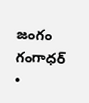జంగం గంగాధర్   •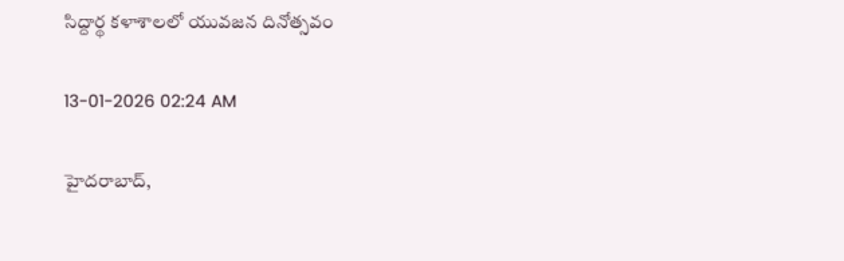సిద్దార్థ కళాశాలలో యువజన దినోత్సవం

13-01-2026 02:24 AM

హైదరాబాద్,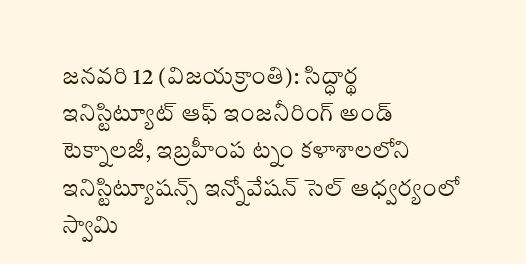జనవరి 12 (విజయక్రాంతి): సిద్ధార్థ ఇనిస్టిట్యూట్ ఆఫ్ ఇంజనీరింగ్ అండ్ టెక్నాలజీ, ఇబ్రహీంప ట్నం కళాశాలలోని ఇనిస్టిట్యూషన్స్ ఇన్నోవేషన్ సెల్ ఆధ్వర్యంలో స్వామి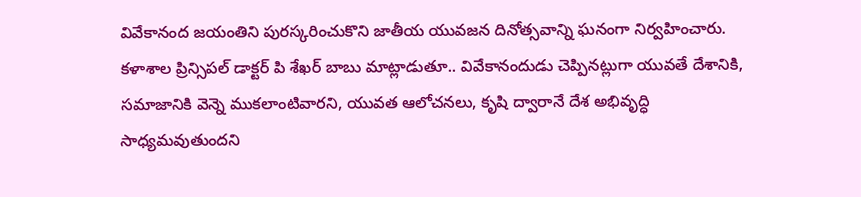వివేకానంద జయంతిని పురస్కరించుకొని జాతీయ యువజన దినోత్సవాన్ని ఘనంగా నిర్వహించారు. కళాశాల ప్రిన్సిపల్ డాక్టర్ పి శేఖర్ బాబు మాట్లాడుతూ.. వివేకానందుడు చెప్పినట్లుగా యువతే దేశానికి, సమాజానికి వెన్నె ముకలాంటివారని, యువత ఆలోచనలు, కృషి ద్వారానే దేశ అభివృద్ధి సాధ్యమవుతుందని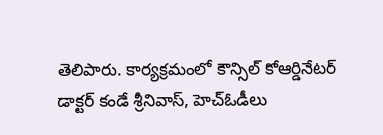తెలిపారు. కార్యక్రమంలో కౌన్సిల్ కోఆర్డినేటర్ డాక్టర్ కండే శ్రీనివాస్, హెచ్‌ఓడీలు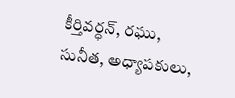కీర్తివర్ధన్, రఘు, సునీత, అధ్యాపకులు,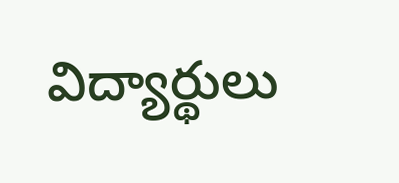విద్యార్థులు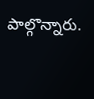పాల్గొన్నారు.